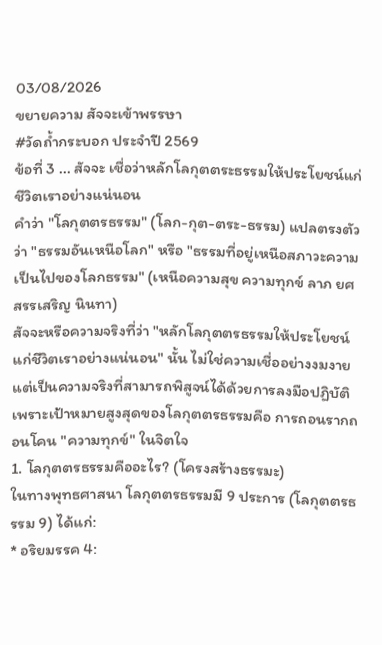03/08/2026
ขยายความ สัจจะเข้าพรรษา
#วัดถ้ำกระบอก ประจำปี 2569
ข้อที่ 3 ... สัจจะ เชื่อว่าหลักโลกุตตระธรรมให้ประโยชน์แก่ชีวิตเราอย่างแน่นอน
คำว่า "โลกุตตรธรรม" (โลก-กุต-ตระ-ธรรม) แปลตรงตัวว่า "ธรรมอันเหนือโลก" หรือ "ธรรมที่อยู่เหนือสภาวะความเป็นไปของโลกธรรม" (เหนือความสุข ความทุกข์ ลาภ ยศ สรรเสริญ นินทา)
สัจจะหรือความจริงที่ว่า "หลักโลกุตตรธรรมให้ประโยชน์แก่ชีวิตเราอย่างแน่นอน" นั้น ไม่ใช่ความเชื่ออย่างงมงาย แต่เป็นความจริงที่สามารถพิสูจน์ได้ด้วยการลงมือปฏิบัติ เพราะเป้าหมายสูงสุดของโลกุตตรธรรมคือ การถอนรากถอนโคน "ความทุกข์" ในจิตใจ
1. โลกุตตรธรรมคืออะไร? (โครงสร้างธรรมะ)
ในทางพุทธศาสนา โลกุตตรธรรมมี 9 ประการ (โลกุตตรธรรม 9) ได้แก่:
* อริยมรรค 4: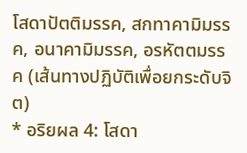โสดาปัตติมรรค, สกทาคามิมรรค, อนาคามิมรรค, อรหัตตมรรค (เส้นทางปฏิบัติเพื่อยกระดับจิต)
* อริยผล 4: โสดา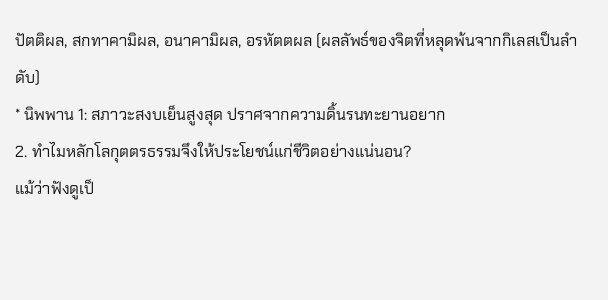ปัตติผล, สกทาคามิผล, อนาคามิผล, อรหัตตผล (ผลลัพธ์ของจิตที่หลุดพ้นจากกิเลสเป็นลำดับ)
* นิพพาน 1: สภาวะสงบเย็นสูงสุด ปราศจากความดิ้นรนทะยานอยาก
2. ทำไมหลักโลกุตตรธรรมจึงให้ประโยชน์แก่ชีวิตอย่างแน่นอน?
แม้ว่าฟังดูเป็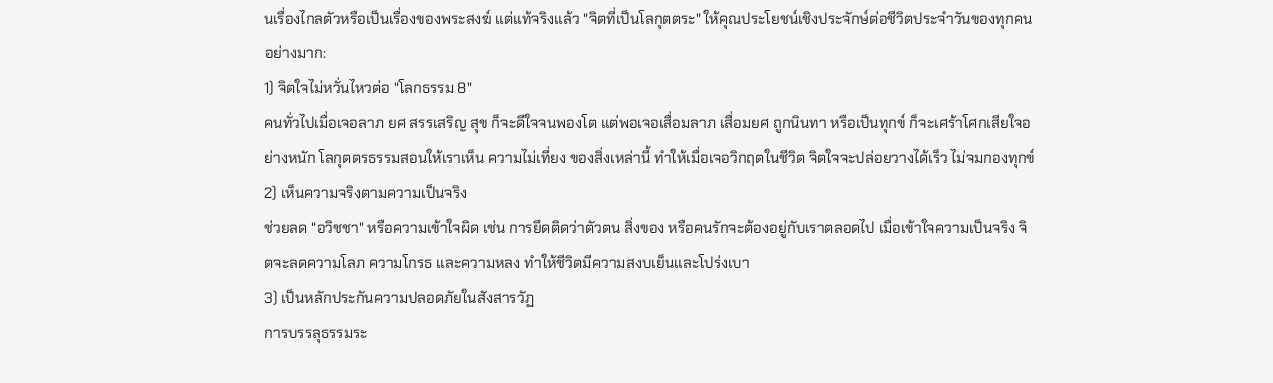นเรื่องไกลตัวหรือเป็นเรื่องของพระสงฆ์ แต่แท้จริงแล้ว "จิตที่เป็นโลกุตตระ" ให้คุณประโยชน์เชิงประจักษ์ต่อชีวิตประจำวันของทุกคนอย่างมาก:
1) จิตใจไม่หวั่นไหวต่อ "โลกธรรม 8"
คนทั่วไปเมื่อเจอลาภ ยศ สรรเสริญ สุข ก็จะดีใจจนพองโต แต่พอเจอเสื่อมลาภ เสื่อมยศ ถูกนินทา หรือเป็นทุกข์ ก็จะเศร้าโศกเสียใจอย่างหนัก โลกุตตรธรรมสอนให้เราเห็น ความไม่เที่ยง ของสิ่งเหล่านี้ ทำให้เมื่อเจอวิกฤตในชีวิต จิตใจจะปล่อยวางได้เร็ว ไม่จมกองทุกข์
2) เห็นความจริงตามความเป็นจริง
ช่วยลด "อวิชชา" หรือความเข้าใจผิด เช่น การยึดติดว่าตัวตน สิ่งของ หรือคนรักจะต้องอยู่กับเราตลอดไป เมื่อเข้าใจความเป็นจริง จิตจะลดความโลภ ความโกรธ และความหลง ทำให้ชีวิตมีความสงบเย็นและโปร่งเบา
3) เป็นหลักประกันความปลอดภัยในสังสารวัฏ
การบรรลุธรรมระ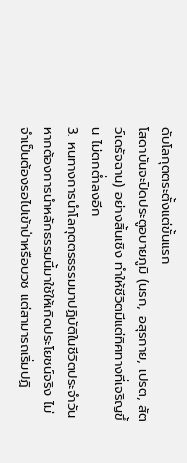ดับโลกุตตระตั้งแต่ขั้นแรก
โสดาบันจะปิดประตูอบายภูมิ (นรก, อสุรกาย, เปรต, สัตว์เดรัจฉาน) อย่างสิ้นเชิง ทำให้ชีวิตมีแต่ทิศทางที่เจริญขึ้น ไม่ตกต่ำลงอีก
3. หนทางการนำโลกุตตรธรรมมาปฏิบัติในชีวิตประจำวัน หากต้องการนำหลักธรรมนี้มาใช้ให้เกิดประโยชน์จริง ไม่จำเป็นต้องรอไปเข้าป่าหรือบวช แต่สามารถเริ่มปฏิ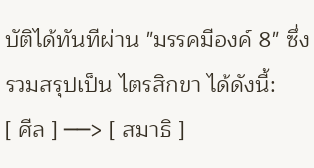บัติได้ทันทีผ่าน "มรรคมีองค์ 8" ซึ่งรวมสรุปเป็น ไตรสิกขา ได้ดังนี้:
[ ศีล ] ──> [ สมาธิ ]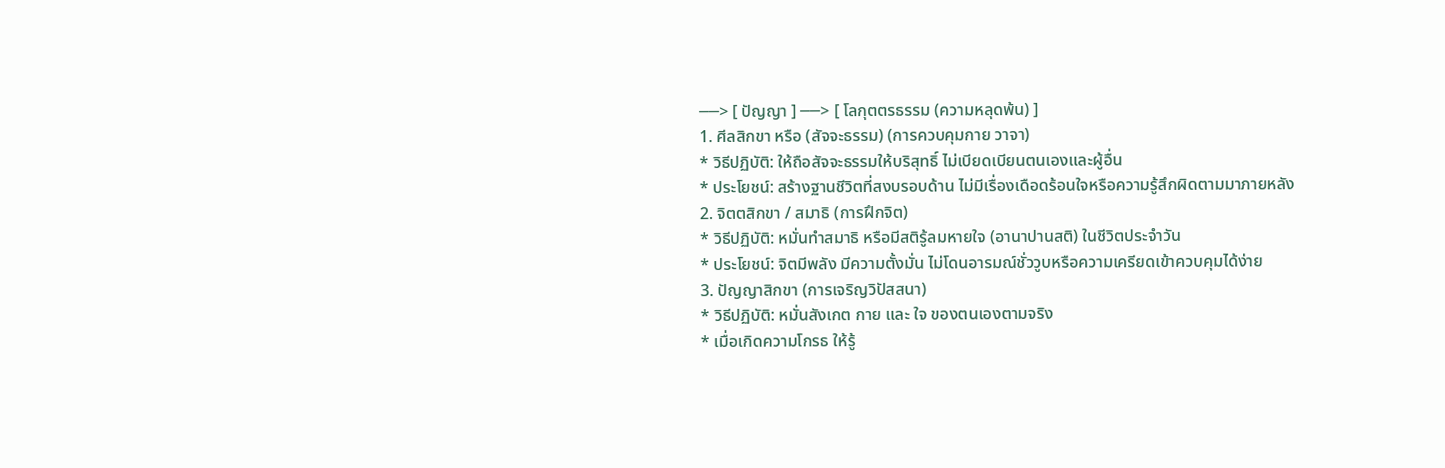──> [ ปัญญา ] ──> [ โลกุตตรธรรม (ความหลุดพ้น) ]
1. ศีลสิกขา หรือ (สัจจะธรรม) (การควบคุมกาย วาจา)
* วิธีปฏิบัติ: ให้ถือสัจจะธรรมให้บริสุทธิ์ ไม่เบียดเบียนตนเองและผู้อื่น
* ประโยชน์: สร้างฐานชีวิตที่สงบรอบด้าน ไม่มีเรื่องเดือดร้อนใจหรือความรู้สึกผิดตามมาภายหลัง
2. จิตตสิกขา / สมาธิ (การฝึกจิต)
* วิธีปฏิบัติ: หมั่นทำสมาธิ หรือมีสติรู้ลมหายใจ (อานาปานสติ) ในชีวิตประจำวัน
* ประโยชน์: จิตมีพลัง มีความตั้งมั่น ไม่โดนอารมณ์ชั่ววูบหรือความเครียดเข้าควบคุมได้ง่าย
3. ปัญญาสิกขา (การเจริญวิปัสสนา)
* วิธีปฏิบัติ: หมั่นสังเกต กาย และ ใจ ของตนเองตามจริง
* เมื่อเกิดความโกรธ ให้รู้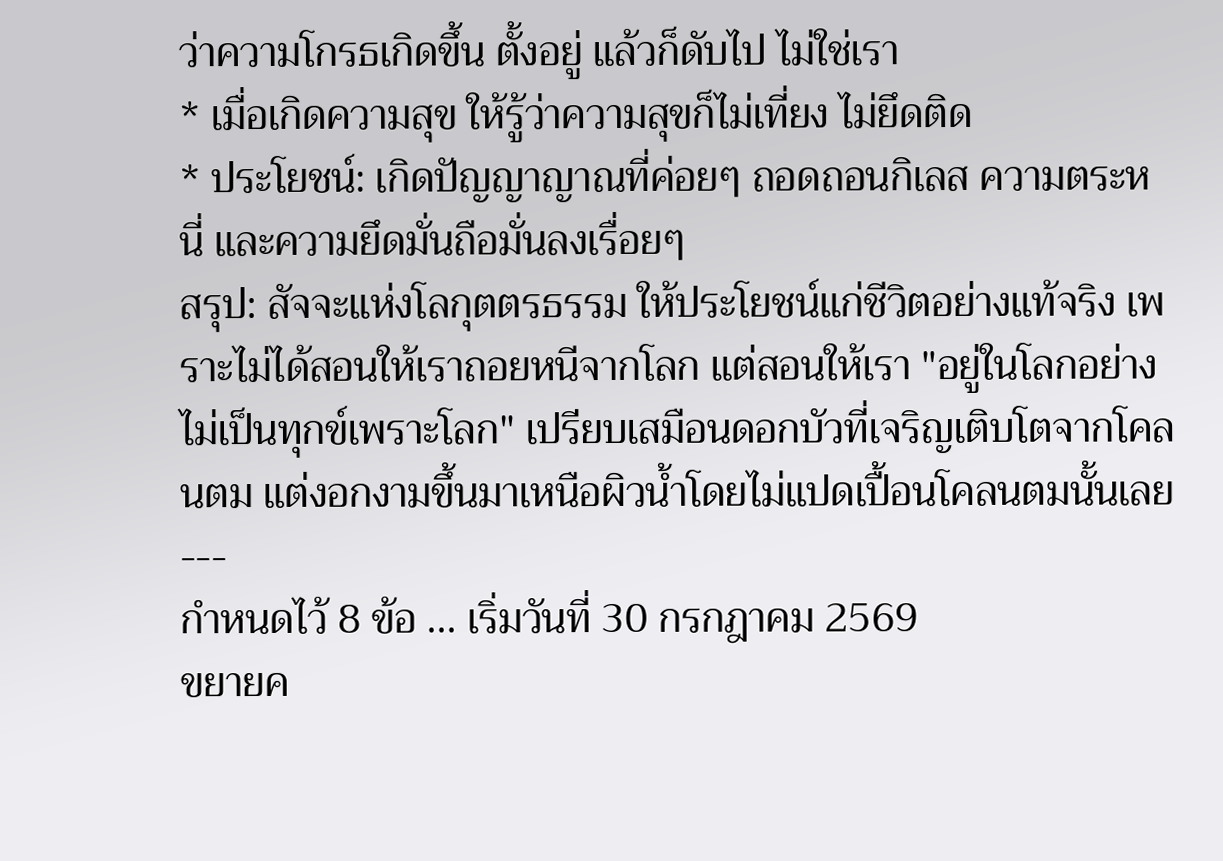ว่าความโกรธเกิดขึ้น ตั้งอยู่ แล้วก็ดับไป ไม่ใช่เรา
* เมื่อเกิดความสุข ให้รู้ว่าความสุขก็ไม่เที่ยง ไม่ยึดติด
* ประโยชน์: เกิดปัญญาญาณที่ค่อยๆ ถอดถอนกิเลส ความตระหนี่ และความยึดมั่นถือมั่นลงเรื่อยๆ
สรุป: สัจจะแห่งโลกุตตรธรรม ให้ประโยชน์แก่ชีวิตอย่างแท้จริง เพราะไม่ได้สอนให้เราถอยหนีจากโลก แต่สอนให้เรา "อยู่ในโลกอย่างไม่เป็นทุกข์เพราะโลก" เปรียบเสมือนดอกบัวที่เจริญเติบโตจากโคลนตม แต่งอกงามขึ้นมาเหนือผิวน้ำโดยไม่แปดเปื้อนโคลนตมนั้นเลย
---
กำหนดไว้ 8 ข้อ ... เริ่มวันที่ 30 กรกฎาคม 2569
ขยายค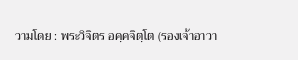วามโดย : พระวิจิตร อคฺคจิตฺโต (รองเจ้าอาวา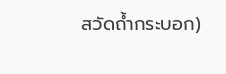สวัดถ้ำกระบอก)